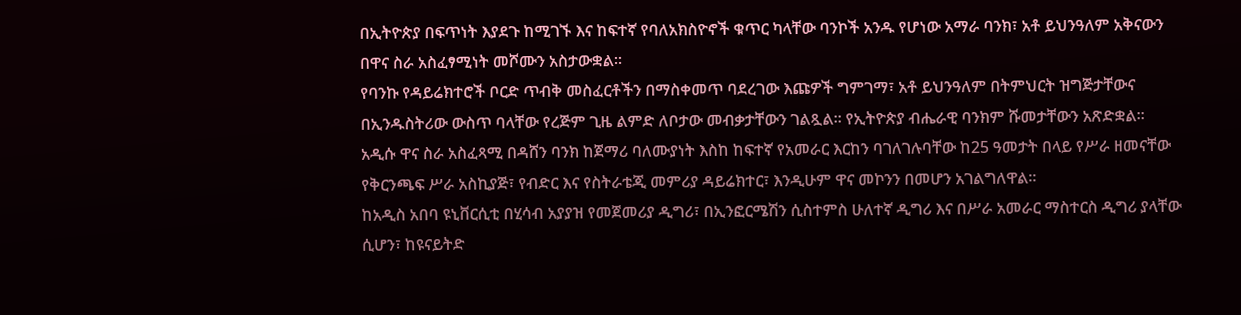በኢትዮጵያ በፍጥነት እያደጉ ከሚገኙ እና ከፍተኛ የባለአክስዮኖች ቁጥር ካላቸው ባንኮች አንዱ የሆነው አማራ ባንክ፣ አቶ ይህንዓለም አቅናውን በዋና ስራ አስፈፃሚነት መሾሙን አስታውቋል።
የባንኩ የዳይሬክተሮች ቦርድ ጥብቅ መስፈርቶችን በማስቀመጥ ባደረገው እጩዎች ግምገማ፣ አቶ ይህንዓለም በትምህርት ዝግጅታቸውና በኢንዱስትሪው ውስጥ ባላቸው የረጅም ጊዜ ልምድ ለቦታው መብቃታቸውን ገልጿል። የኢትዮጵያ ብሔራዊ ባንክም ሹመታቸውን አጽድቋል።
አዲሱ ዋና ስራ አስፈጻሚ በዳሸን ባንክ ከጀማሪ ባለሙያነት እስከ ከፍተኛ የአመራር እርከን ባገለገሉባቸው ከ25 ዓመታት በላይ የሥራ ዘመናቸው የቅርንጫፍ ሥራ አስኪያጅ፣ የብድር እና የስትራቴጂ መምሪያ ዳይሬክተር፣ እንዲሁም ዋና መኮንን በመሆን አገልግለዋል።
ከአዲስ አበባ ዩኒቨርሲቲ በሂሳብ አያያዝ የመጀመሪያ ዲግሪ፣ በኢንፎርሜሽን ሲስተምስ ሁለተኛ ዲግሪ እና በሥራ አመራር ማስተርስ ዲግሪ ያላቸው ሲሆን፣ ከዩናይትድ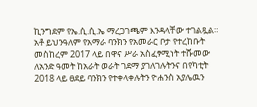ኪንግደም የኤ.ሲ.ሲ.ኤ ማረጋገጫም እንዳላቸው ተገልጿል።
አቶ ይህንዓለም የአማራ ባንክን የአመራር ቦታ የተረከቡት መስከረም 2017 ላይ በዋና ሥራ አስፈፃሚነት ተሹመው ለአንድ ዓመት ከአራት ወራት ገደማ ያገለገሉትንና በየካቲት 2018 ላይ ፀደይ ባንክን የተቀላቀሉትን ዮሐንስ አያሌዉን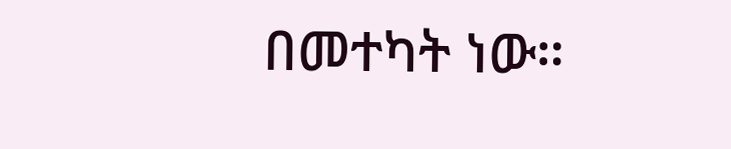በመተካት ነው።